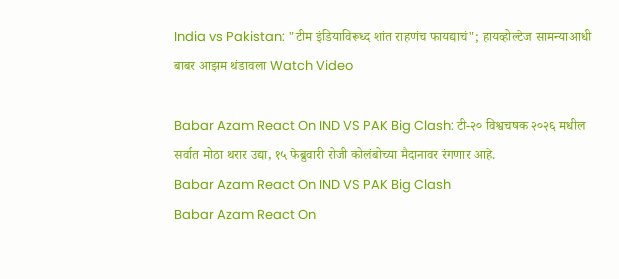India vs Pakistan: "टीम इंडियाविरूध्द शांत राहणंच फायद्याचं"; हायव्होल्टेज सामन्याआधी बाबर आझम थंडावला Watch Video

Babar Azam React On IND VS PAK Big Clash: टी-२० विश्वचषक २०२६ मधील सर्वात मोठा थरार उद्या, १५ फेब्रुवारी रोजी कोलंबोच्या मैदानावर रंगणार आहे.
Babar Azam React On IND VS PAK Big Clash
Babar Azam React On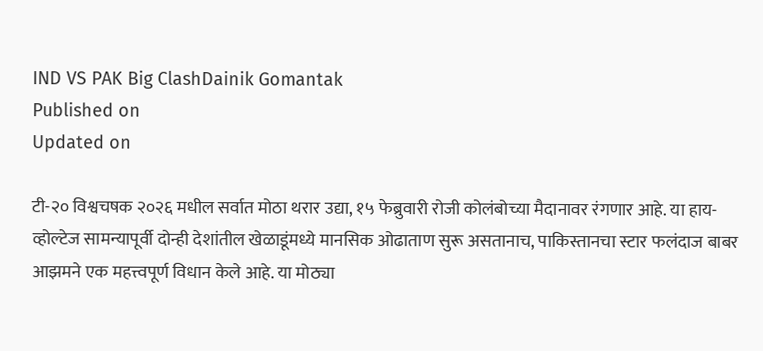IND VS PAK Big ClashDainik Gomantak
Published on
Updated on

टी-२० विश्वचषक २०२६ मधील सर्वात मोठा थरार उद्या, १५ फेब्रुवारी रोजी कोलंबोच्या मैदानावर रंगणार आहे. या हाय-व्होल्टेज सामन्यापूर्वी दोन्ही देशांतील खेळाडूंमध्ये मानसिक ओढाताण सुरू असतानाच, पाकिस्तानचा स्टार फलंदाज बाबर आझमने एक महत्त्वपूर्ण विधान केले आहे. या मोठ्या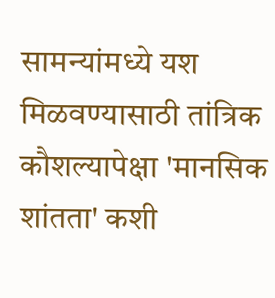सामन्यांमध्ये यश मिळवण्यासाठी तांत्रिक कौशल्यापेक्षा 'मानसिक शांतता' कशी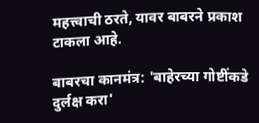महत्त्वाची ठरते, यावर बाबरने प्रकाश टाकला आहे.

बाबरचा कानमंत्र: 'बाहेरच्या गोष्टींकडे दुर्लक्ष करा'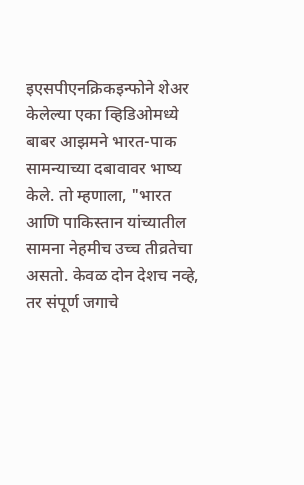इएसपीएनक्रिकइन्फोने शेअर केलेल्या एका व्हिडिओमध्ये बाबर आझमने भारत-पाक सामन्याच्या दबावावर भाष्य केले. तो म्हणाला, "भारत आणि पाकिस्तान यांच्यातील सामना नेहमीच उच्च तीव्रतेचा असतो. केवळ दोन देशच नव्हे, तर संपूर्ण जगाचे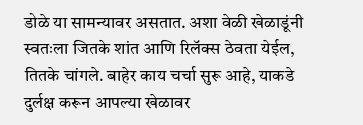डोळे या सामन्यावर असतात. अशा वेळी खेळाडूंनी स्वतःला जितके शांत आणि रिलॅक्स ठेवता येईल, तितके चांगले. बाहेर काय चर्चा सुरू आहे, याकडे दुर्लक्ष करून आपल्या खेळावर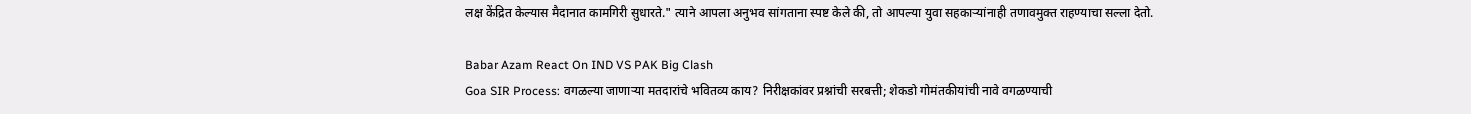लक्ष केंद्रित केल्यास मैदानात कामगिरी सुधारते." त्याने आपला अनुभव सांगताना स्पष्ट केले की, तो आपल्या युवा सहकाऱ्यांनाही तणावमुक्त राहण्याचा सल्ला देतो.

Babar Azam React On IND VS PAK Big Clash
Goa SIR Process: वगळल्या जाणाऱ्या मतदारांचे भवितव्य काय? निरीक्षकांवर प्रश्नांची सरबत्ती; शेकडो गोमंतकीयांची नावे वगळण्याची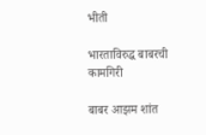भीती

भारताविरुद्ध बाबरची कामगिरी

बाबर आझम शांत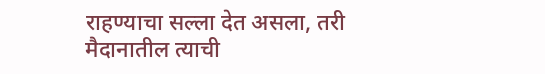राहण्याचा सल्ला देत असला, तरी मैदानातील त्याची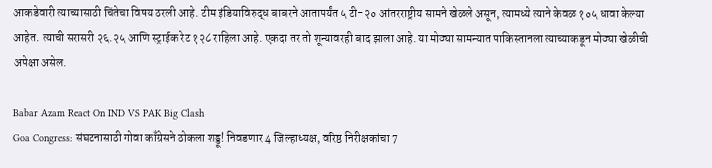आकडेवारी त्याच्यासाठी चिंतेचा विषय ठरली आहे. टीम इंडियाविरुद्ध बाबरने आतापर्यंत ५ टी-२० आंतरराष्ट्रीय सामने खेळले असून, त्यामध्ये त्याने केवळ १०५ धावा केल्या आहेत. त्याची सरासरी २६.२५ आणि स्ट्राईक रेट १२८ राहिला आहे. एकदा तर तो शून्यावरही बाद झाला आहे. या मोठ्या सामन्यात पाकिस्तानला त्याच्याकडून मोठ्या खेळीची अपेक्षा असेल.

Babar Azam React On IND VS PAK Big Clash
Goa Congress: संघटनासाठी गोवा काँग्रेसने ठोकला शड्डू! निवडणार 4 जिल्हाध्यक्ष, वरिष्ठ निरीक्षकांचा 7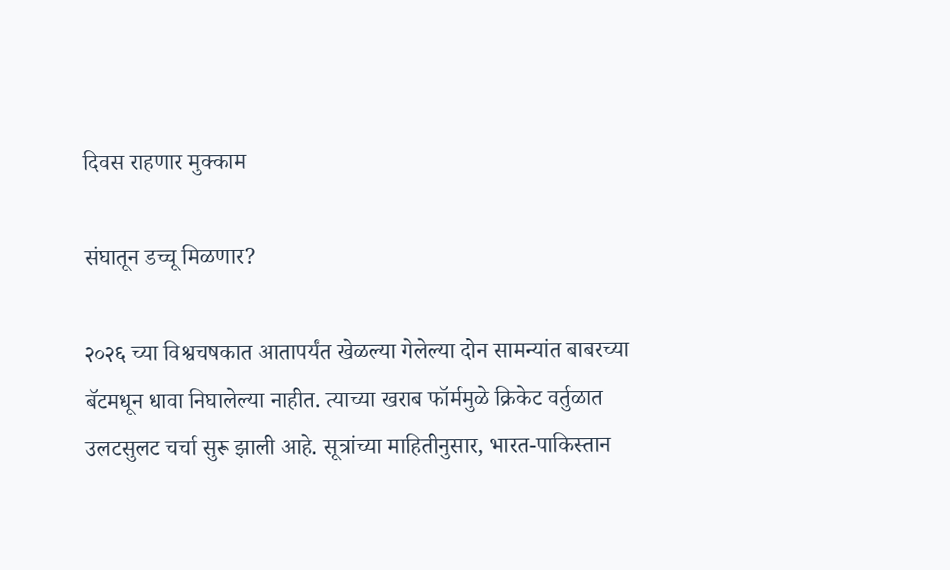दिवस राहणार मुक्काम

संघातून डच्चू मिळणार?

२०२६ च्या विश्वचषकात आतापर्यंत खेळल्या गेलेल्या दोन सामन्यांत बाबरच्या बॅटमधून धावा निघालेल्या नाहीत. त्याच्या खराब फॉर्ममुळे क्रिकेट वर्तुळात उलटसुलट चर्चा सुरू झाली आहे. सूत्रांच्या माहितीनुसार, भारत-पाकिस्तान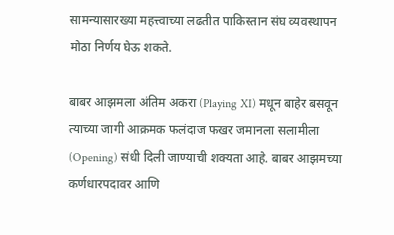सामन्यासारख्या महत्त्वाच्या लढतीत पाकिस्तान संघ व्यवस्थापन मोठा निर्णय घेऊ शकते.

बाबर आझमला अंतिम अकरा (Playing XI) मधून बाहेर बसवून त्याच्या जागी आक्रमक फलंदाज फखर जमानला सलामीला (Opening) संधी दिली जाण्याची शक्यता आहे. बाबर आझमच्या कर्णधारपदावर आणि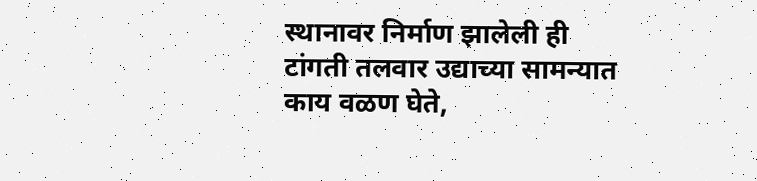स्थानावर निर्माण झालेली ही टांगती तलवार उद्याच्या सामन्यात काय वळण घेते,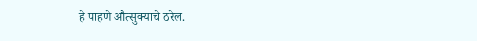हे पाहणे औत्सुक्याचे ठरेल.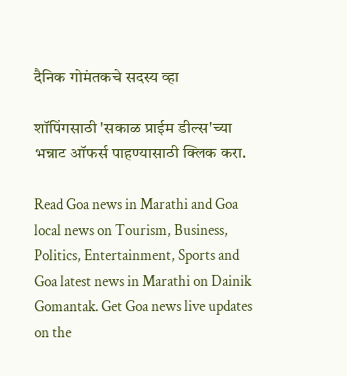दैनिक गोमंतकचे सदस्य व्हा

शॉपिंगसाठी 'सकाळ प्राईम डील्स'च्या भन्नाट ऑफर्स पाहण्यासाठी क्लिक करा.

Read Goa news in Marathi and Goa local news on Tourism, Business, Politics, Entertainment, Sports and Goa latest news in Marathi on Dainik Gomantak. Get Goa news live updates on the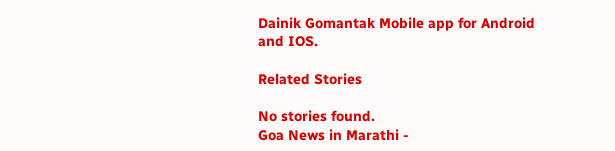Dainik Gomantak Mobile app for Android and IOS.

Related Stories

No stories found.
Goa News in Marathi -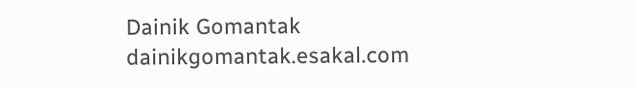Dainik Gomantak
dainikgomantak.esakal.com